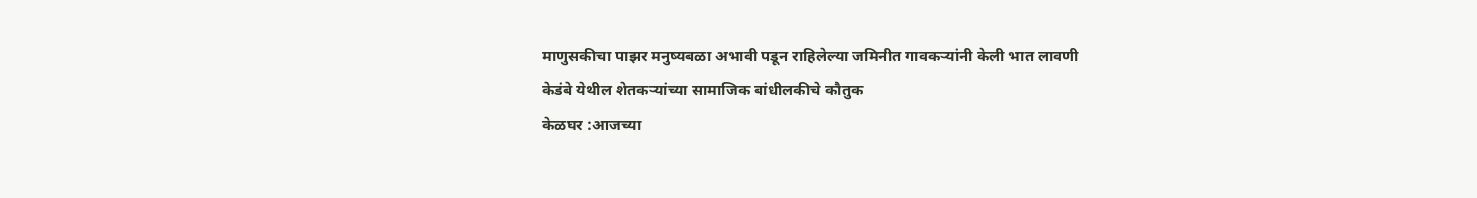माणुसकीचा पाझर मनुष्यबळा अभावी पडून राहिलेल्या जमिनीत गावकऱ्यांनी केली भात लावणी
केडंबे येथील शेतकऱ्यांच्या सामाजिक बांधीलकीचे कौतुक
केळघर :आजच्या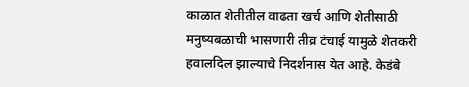काळात शेतीतील वाढता खर्च आणि शेतीसाठी मनुष्यबळाची भासणारी तीव्र टंचाई यामुळे शेतकरी हवालदिल झाल्याचे निदर्शनास येत आहे. केडंबे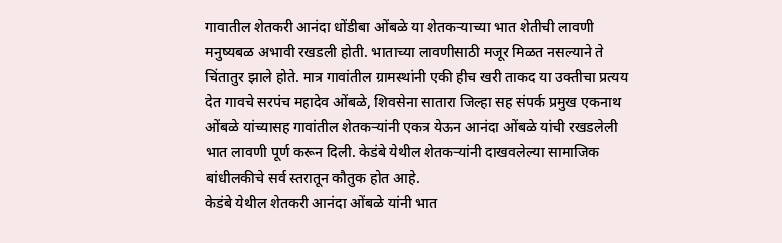गावातील शेतकरी आनंदा धोंडीबा ओंबळे या शेतकऱ्याच्या भात शेतीची लावणी मनुष्यबळ अभावी रखडली होती. भाताच्या लावणीसाठी मजूर मिळत नसल्याने ते चिंतातुर झाले होते. मात्र गावांतील ग्रामस्थांनी एकी हीच खरी ताकद या उक्तीचा प्रत्यय देत गावचे सरपंच महादेव ओंबळे, शिवसेना सातारा जिल्हा सह संपर्क प्रमुख एकनाथ ओंबळे यांच्यासह गावांतील शेतकऱ्यांनी एकत्र येऊन आनंदा ओंबळे यांची रखडलेली भात लावणी पूर्ण करून दिली. केडंबे येथील शेतकऱ्यांनी दाखवलेल्या सामाजिक बांधीलकीचे सर्व स्तरातून कौतुक होत आहे.
केडंबे येथील शेतकरी आनंदा ओंबळे यांनी भात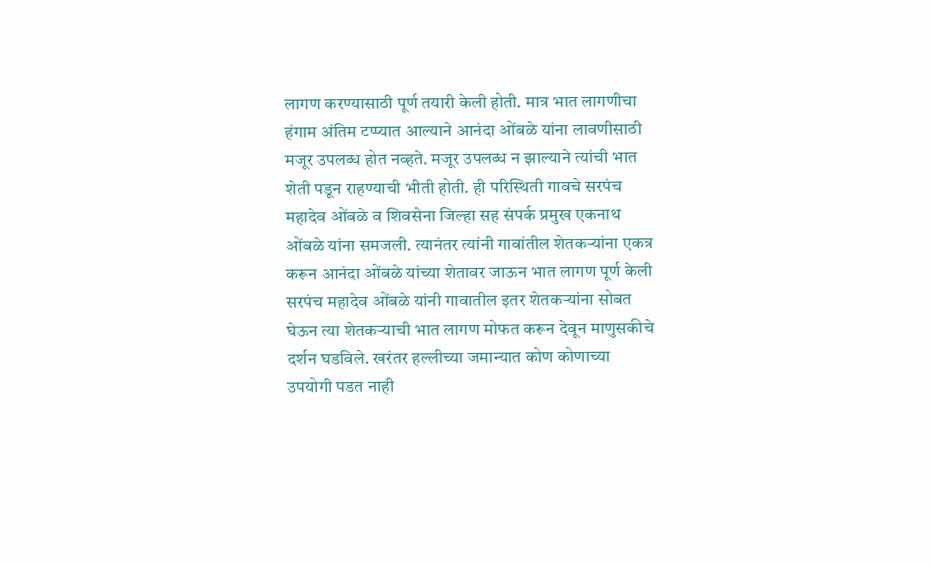लागण करण्यासाठी पूर्ण तयारी केली होती. मात्र भात लागणीचा हंगाम अंतिम टप्प्यात आल्याने आनंदा ओंबळे यांना लावणीसाठी मजूर उपलब्ध होत नव्हते. मजूर उपलब्ध न झाल्याने त्यांची भात शेती पडून राहण्याची भीती होती. ही परिस्थिती गावचे सरपंच महादेव ओंबळे व शिवसेना जिल्हा सह संपर्क प्रमुख एकनाथ ओंबळे यांना समजली. त्यानंतर त्यांनी गावांतील शेतकऱ्यांना एकत्र करून आनंदा ओंबळे यांच्या शेतावर जाऊन भात लागण पूर्ण केली सरपंच महादेव ओंबळे यांनी गावातील इतर शेतकऱ्यांना सोबत घेऊन त्या शेतकऱ्याची भात लागण मोफत करून देवून माणुसकीचे दर्शन घडविले. खरंतर हल्लीच्या जमान्यात कोण कोणाच्या उपयोगी पडत नाही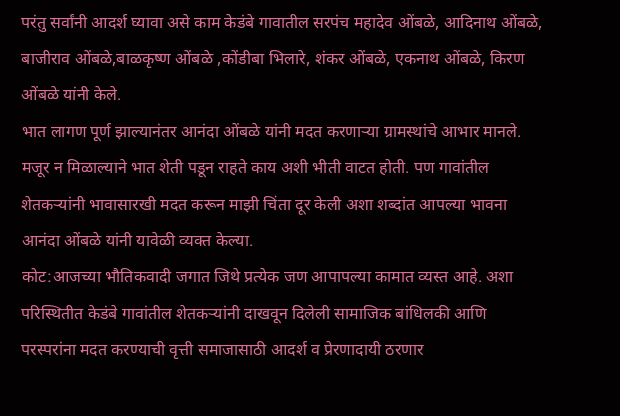परंतु सर्वांनी आदर्श घ्यावा असे काम केडंबे गावातील सरपंच महादेव ओंबळे, आदिनाथ ओंबळे, बाजीराव ओंबळे,बाळकृष्ण ओंबळे ,कोंडीबा भिलारे, शंकर ओंबळे, एकनाथ ओंबळे, किरण ओंबळे यांनी केले.
भात लागण पूर्ण झाल्यानंतर आनंदा ओंबळे यांनी मदत करणाऱ्या ग्रामस्थांचे आभार मानले. मजूर न मिळाल्याने भात शेती पडून राहते काय अशी भीती वाटत होती. पण गावांतील शेतकऱ्यांनी भावासारखी मदत करून माझी चिंता दूर केली अशा शब्दांत आपल्या भावना आनंदा ओंबळे यांनी यावेळी व्यक्त केल्या.
कोट:आजच्या भौतिकवादी जगात जिथे प्रत्येक जण आपापल्या कामात व्यस्त आहे. अशा परिस्थितीत केडंबे गावांतील शेतकऱ्यांनी दाखवून दिलेली सामाजिक बांधिलकी आणि परस्परांना मदत करण्याची वृत्ती समाजासाठी आदर्श व प्रेरणादायी ठरणार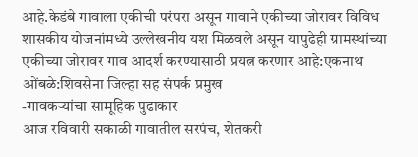आहे.केडंबे गावाला एकीची परंपरा असून गावाने एकीच्या जोरावर विविध शासकीय योजनांमध्ये उल्लेखनीय यश मिळवले असून यापुढेही ग्रामस्थांच्या एकीच्या जोरावर गाव आदर्श करण्यासाठी प्रयत्न करणार आहे:एकनाथ ओंबळे:शिवसेना जिल्हा सह संपर्क प्रमुख
-गावकऱ्यांचा सामूहिक पुढाकार
आज रविवारी सकाळी गावातील सरपंच, शेतकरी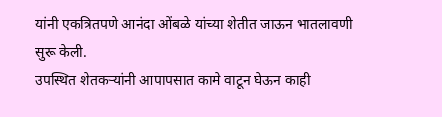यांनी एकत्रितपणे आनंदा ओंबळे यांच्या शेतीत जाऊन भातलावणी सुरू केली.
उपस्थित शेतकऱ्यांनी आपापसात कामे वाटून घेऊन काही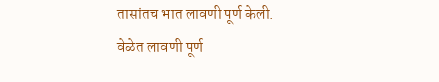तासांतच भात लावणी पूर्ण केली.
वेळेत लावणी पूर्ण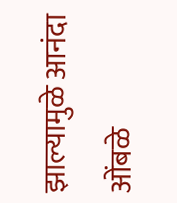झाल्यामुळे आनंदा ओंबळे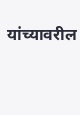यांच्यावरील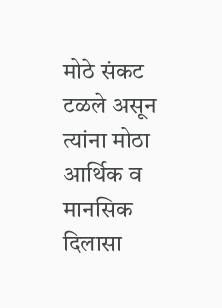मोठे संकट टळले असून त्यांना मोठा आर्थिक व मानसिक दिलासा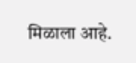मिळाला आहे.